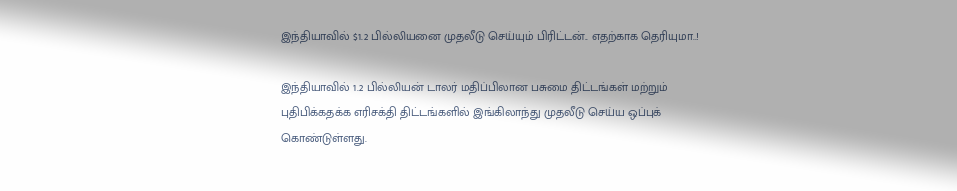இந்தியாவில் $1.2 பில்லியனை முதலீடு செய்யும் பிரிட்டன்.. எதற்காக தெரியுமா..!

இந்தியாவில் 1.2 பில்லியன் டாலர் மதிப்பிலான பசுமை திட்டங்கள் மற்றும் புதிபிக்கதக்க எரிசக்தி திட்டங்களில் இங்கிலாந்து முதலீடு செய்ய ஒப்புக் கொண்டுள்ளது.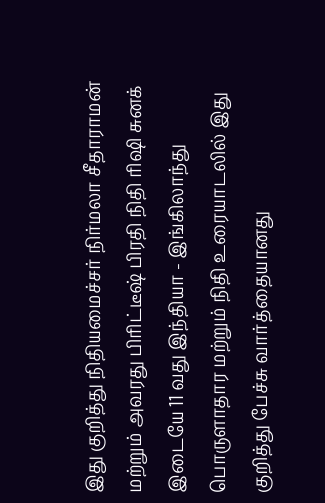இது குறித்து நிதியமைச்சர் நிர்மலா சீதாராமன் மற்றும் அவரது பிரிட்டீஷ் பிரதி நிதி ரிஷி சுனக் இடையே 11 வது இந்தியா - இங்கிலாந்து பொருளாதார மற்றும் நிதி உரையாடலில் இது குறித்து பேச்சு வார்த்தையானது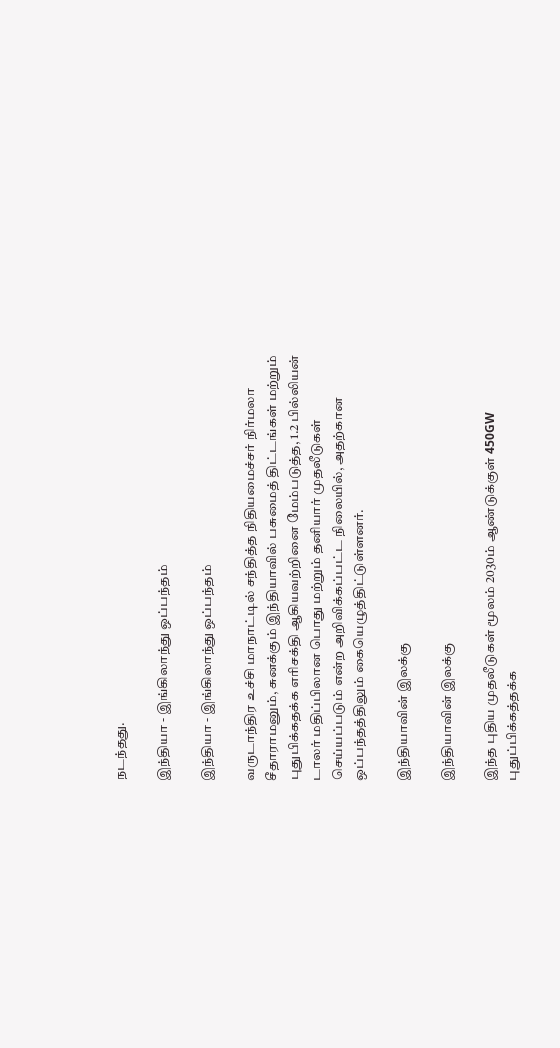நடந்தது.

இந்தியா - இங்கிலாந்து ஒப்பந்தம்

இந்தியா - இங்கிலாந்து ஒப்பந்தம்

வருடாந்திர உச்சி மாநாட்டில் சந்தித்த நிதியமைச்சர் நிர்மலா சீதாராமனும், சுனக்கும் இந்தியாவில் பசுமைத் திட்டங்கள் மற்றும் புதுபிக்கதக்க எரிசக்தி ஆகியவற்றினை மேம்படுத்த, 1.2 பில்லியன் டாலர் மதிப்பிலான பொது மற்றும் தனியார் முதலீடுகள் செய்யப்படும் என்ற அறிவிக்கப்பட்ட நிலையில், அதற்கான ஒப்பந்தத்திலும் கையெழுத்திட்டுள்ளனர்.

இந்தியாவின் இலக்கு

இந்தியாவின் இலக்கு

இந்த புதிய முதலீடுகள் மூலம் 2030ம் ஆண்டுக்குள் 450GW புதுப்பிக்கத்தக்க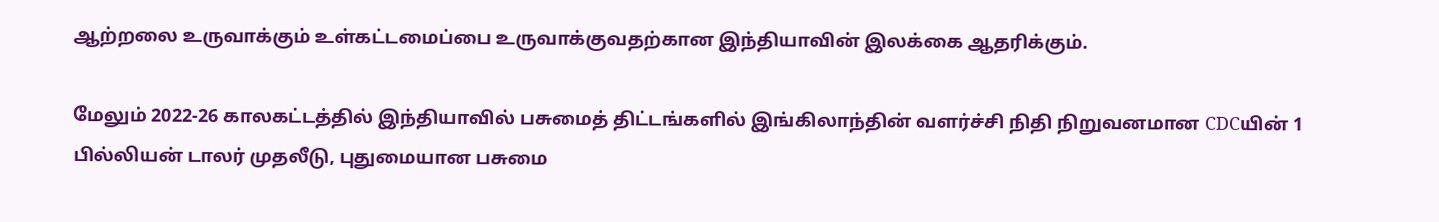ஆற்றலை உருவாக்கும் உள்கட்டமைப்பை உருவாக்குவதற்கான இந்தியாவின் இலக்கை ஆதரிக்கும்.

மேலும் 2022-26 காலகட்டத்தில் இந்தியாவில் பசுமைத் திட்டங்களில் இங்கிலாந்தின் வளர்ச்சி நிதி நிறுவனமான CDCயின் 1 பில்லியன் டாலர் முதலீடு, புதுமையான பசுமை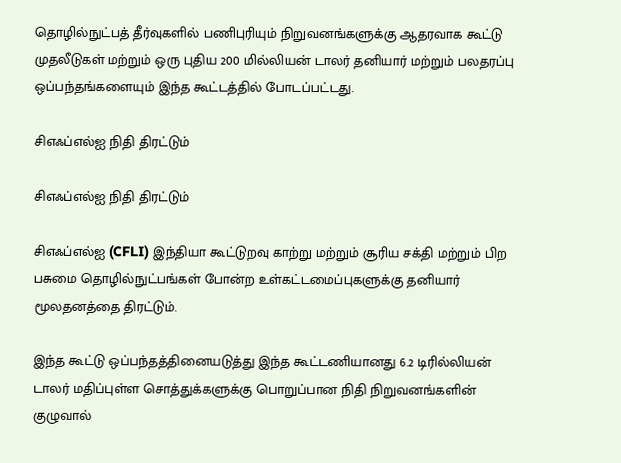தொழில்நுட்பத் தீர்வுகளில் பணிபுரியும் நிறுவனங்களுக்கு ஆதரவாக கூட்டு முதலீடுகள் மற்றும் ஒரு புதிய 200 மில்லியன் டாலர் தனியார் மற்றும் பலதரப்பு ஒப்பந்தங்களையும் இந்த கூட்டத்தில் போடப்பட்டது.

சிஎஃப்எல்ஐ நிதி திரட்டும்

சிஎஃப்எல்ஐ நிதி திரட்டும்

சிஎஃப்எல்ஐ (CFLI) இந்தியா கூட்டுறவு காற்று மற்றும் சூரிய சக்தி மற்றும் பிற பசுமை தொழில்நுட்பங்கள் போன்ற உள்கட்டமைப்புகளுக்கு தனியார் மூலதனத்தை திரட்டும்.

இந்த கூட்டு ஒப்பந்தத்தினையடுத்து இந்த கூட்டணியானது 6.2 டிரில்லியன் டாலர் மதிப்புள்ள சொத்துக்களுக்கு பொறுப்பான நிதி நிறுவனங்களின் குழுவால்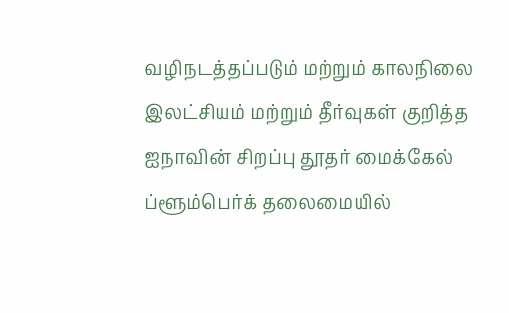வழிநடத்தப்படும் மற்றும் காலநிலை இலட்சியம் மற்றும் தீர்வுகள் குறித்த ஐநாவின் சிறப்பு தூதர் மைக்கேல் ப்ளூம்பெர்க் தலைமையில்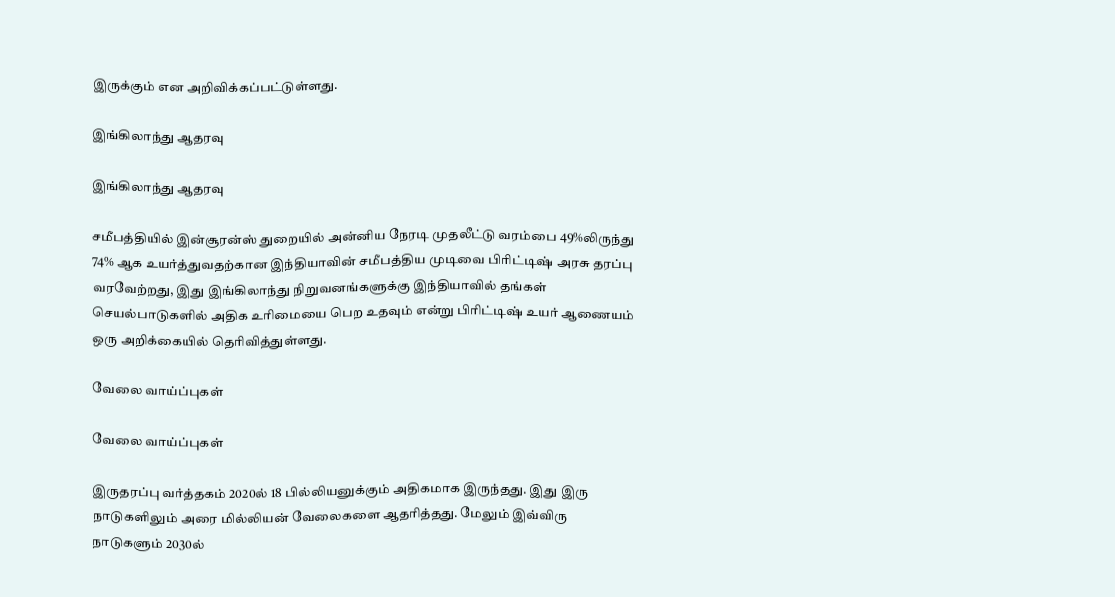இருக்கும் என அறிவிக்கப்பட்டுள்ளது.

இங்கிலாந்து ஆதரவு

இங்கிலாந்து ஆதரவு

சமீபத்தியில் இன்சூரன்ஸ் துறையில் அன்னிய நேரடி முதலீட்டு வரம்பை 49%லிருந்து 74% ஆக உயர்த்துவதற்கான இந்தியாவின் சமீபத்திய முடிவை பிரிட்டிஷ் அரசு தரப்பு வரவேற்றது, இது இங்கிலாந்து நிறுவனங்களுக்கு இந்தியாவில் தங்கள் செயல்பாடுகளில் அதிக உரிமையை பெற உதவும் என்று பிரிட்டிஷ் உயர் ஆணையம் ஒரு அறிக்கையில் தெரிவித்துள்ளது.

வேலை வாய்ப்புகள்

வேலை வாய்ப்புகள்

இருதரப்பு வர்த்தகம் 2020ல் 18 பில்லியனுக்கும் அதிகமாக இருந்தது. இது இரு நாடுகளிலும் அரை மில்லியன் வேலைகளை ஆதரித்தது. மேலும் இவ்விரு நாடுகளும் 2030ல்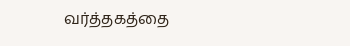வர்த்தகத்தை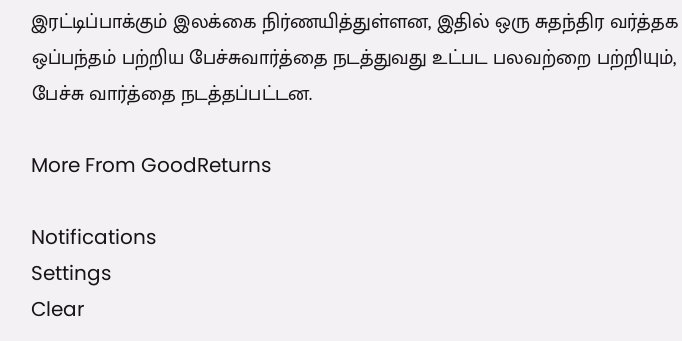இரட்டிப்பாக்கும் இலக்கை நிர்ணயித்துள்ளன, இதில் ஒரு சுதந்திர வர்த்தக ஒப்பந்தம் பற்றிய பேச்சுவார்த்தை நடத்துவது உட்பட பலவற்றை பற்றியும், பேச்சு வார்த்தை நடத்தப்பட்டன.

More From GoodReturns

Notifications
Settings
Clear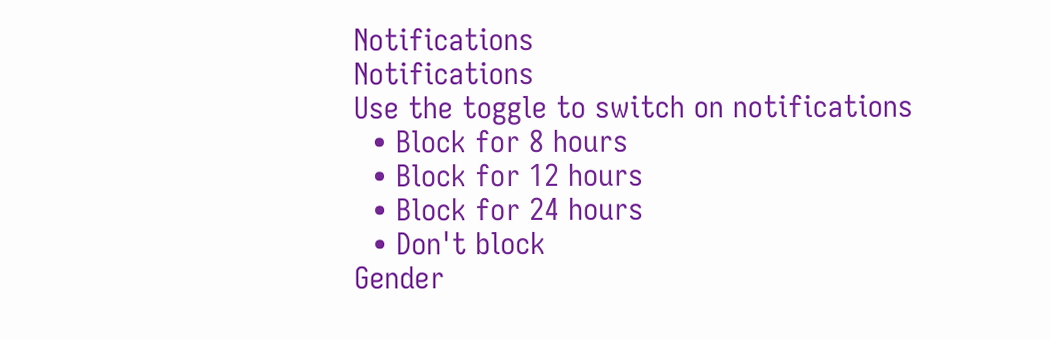Notifications
Notifications
Use the toggle to switch on notifications
  • Block for 8 hours
  • Block for 12 hours
  • Block for 24 hours
  • Don't block
Gender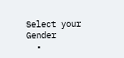Select your Gender
  •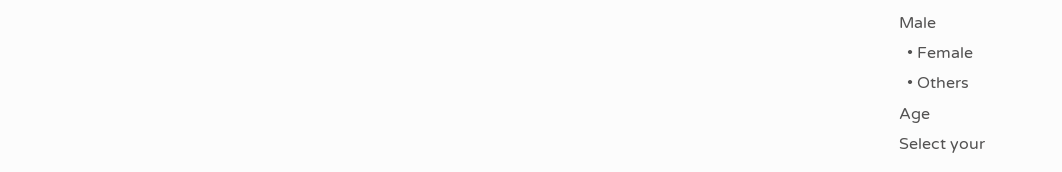Male
  • Female
  • Others
Age
Select your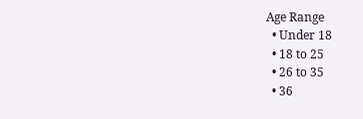Age Range
  • Under 18
  • 18 to 25
  • 26 to 35
  • 36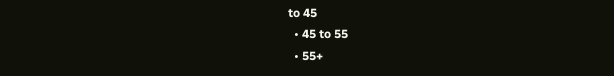to 45
  • 45 to 55
  • 55+